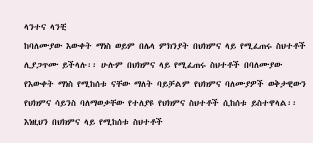ላንተና ላንቺ
ከባለሙያው እውቀት ማነስ ወይም በሌላ ምክንያት በህክምና ላይ የሚፈጠሩ ስህተቶች ሊያጋጥሙ ይችላሉ፡፡ ሁሉም በህክምና ላይ የሚፈጠሩ ስህተቶች በባለሙያው የእውቀት ማነስ የሚከሰቱ ናቸው ማለት ባይቻልም የህክምና ባለሙያዎች ወቅታዊውን የህክምና ሳይንስ ባለማወቃቸው የተለያዩ የህክምና ስህተቶች ሲከሰቱ ይስተዋላል፡፡እነዚህን በህክምና ላይ የሚከሰቱ ስህተቶች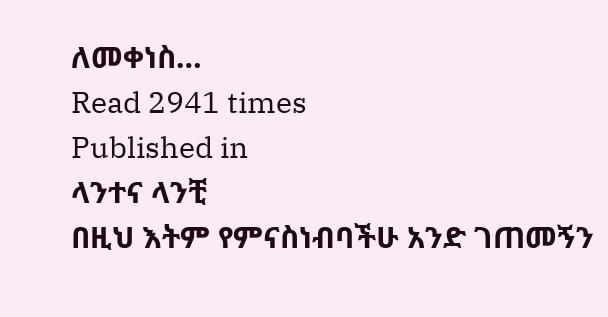ለመቀነስ…
Read 2941 times
Published in
ላንተና ላንቺ
በዚህ እትም የምናስነብባችሁ አንድ ገጠመኝን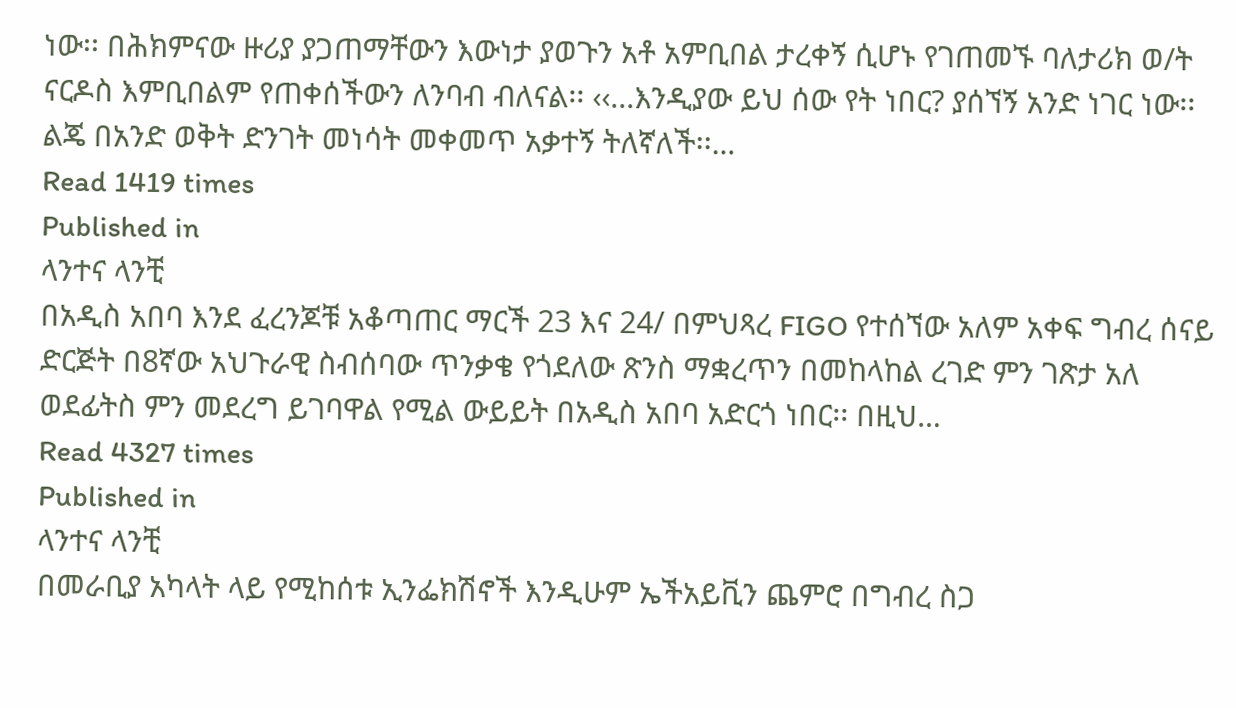ነው፡፡ በሕክምናው ዙሪያ ያጋጠማቸውን እውነታ ያወጉን አቶ አምቢበል ታረቀኝ ሲሆኑ የገጠመኙ ባለታሪክ ወ/ት ናርዶስ እምቢበልም የጠቀሰችውን ለንባብ ብለናል፡፡ ‹‹...እንዲያው ይህ ሰው የት ነበር? ያሰኘኝ አንድ ነገር ነው፡፡ ልጄ በአንድ ወቅት ድንገት መነሳት መቀመጥ አቃተኝ ትለኛለች፡፡…
Read 1419 times
Published in
ላንተና ላንቺ
በአዲስ አበባ እንደ ፈረንጆቹ አቆጣጠር ማርች 23 እና 24/ በምህጻረ FIGO የተሰኘው አለም አቀፍ ግብረ ሰናይ ድርጅት በ8ኛው አህጉራዊ ስብሰባው ጥንቃቄ የጎደለው ጽንስ ማቋረጥን በመከላከል ረገድ ምን ገጽታ አለ ወደፊትስ ምን መደረግ ይገባዋል የሚል ውይይት በአዲስ አበባ አድርጎ ነበር፡፡ በዚህ…
Read 4327 times
Published in
ላንተና ላንቺ
በመራቢያ አካላት ላይ የሚከሰቱ ኢንፌክሽኖች እንዲሁም ኤችአይቪን ጨምሮ በግብረ ስጋ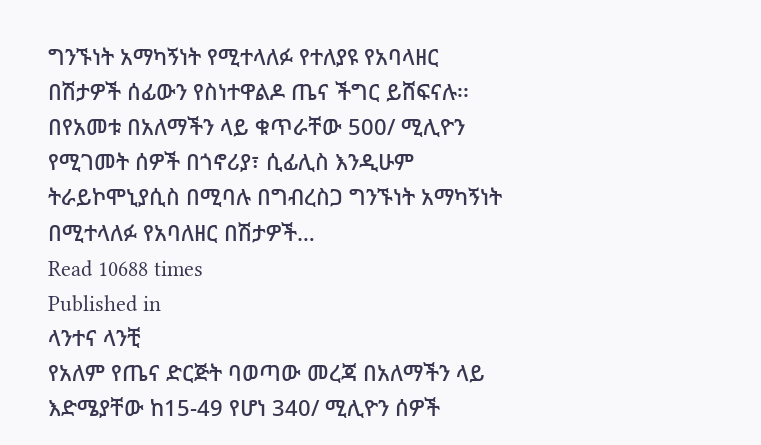ግንኙነት አማካኝነት የሚተላለፉ የተለያዩ የአባላዘር በሽታዎች ሰፊውን የስነተዋልዶ ጤና ችግር ይሸፍናሉ፡፡ በየአመቱ በአለማችን ላይ ቁጥራቸው 500/ ሚሊዮን የሚገመት ሰዎች በጎኖሪያ፣ ሲፊሊስ እንዲሁም ትራይኮሞኒያሲስ በሚባሉ በግብረስጋ ግንኙነት አማካኝነት በሚተላለፉ የአባለዘር በሽታዎች…
Read 10688 times
Published in
ላንተና ላንቺ
የአለም የጤና ድርጅት ባወጣው መረጃ በአለማችን ላይ እድሜያቸው ከ15-49 የሆነ 340/ ሚሊዮን ሰዎች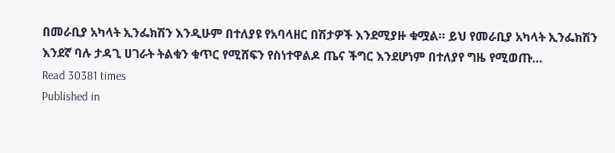በመራቢያ አካላት ኢንፌክሽን እንዲሁም በተለያዩ የአባላዘር በሽታዎች እንደሚያዙ ቁሟል። ይህ የመራቢያ አካላት ኢንፌክሽን እንደኛ ባሉ ታዳጊ ሀገራት ትልቁን ቁጥር የሚሸፍን የስነተዋልዶ ጤና ችግር እንደሆነም በተለያየ ግዜ የሚወጡ…
Read 30381 times
Published in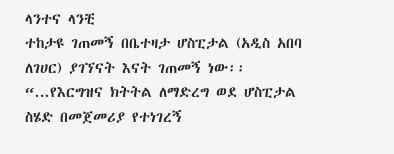ላንተና ላንቺ
ተከታዩ ገጠመኝ በቤተዛታ ሆስፒታል (አዲስ አበባ ለገሀር) ያገኘናት እናት ገጠመኝ ነው፡፡ “...የእርግዝና ክትትል ለማድረግ ወደ ሆስፒታል ስሄድ በመጀመሪያ የተነገረኝ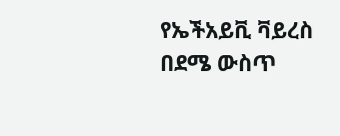የኤችአይቪ ቫይረስ በደሜ ውስጥ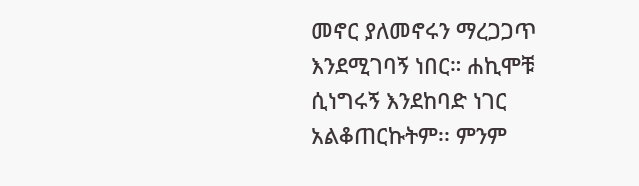መኖር ያለመኖሩን ማረጋጋጥ እንደሚገባኝ ነበር። ሐኪሞቹ ሲነግሩኝ እንደከባድ ነገር አልቆጠርኩትም፡፡ ምንም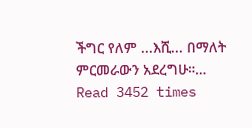ችግር የለም ...እሺ... በማለት ምርመራውን አደረግሁ።…
Read 3452 times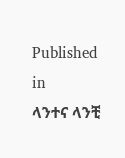Published in
ላንተና ላንቺ